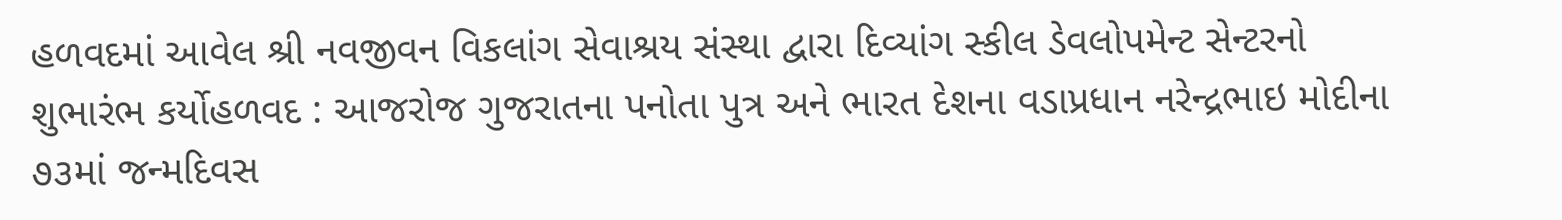હળવદમાં આવેલ શ્રી નવજીવન વિકલાંગ સેવાશ્રય સંસ્થા દ્વારા દિવ્યાંગ સ્કીલ ડેવલોપમેન્ટ સેન્ટરનો શુભારંભ કર્યોહળવદ : આજરોજ ગુજરાતના પનોતા પુત્ર અને ભારત દેશના વડાપ્રધાન નરેન્દ્રભાઇ મોદીના ૭૩માં જન્મદિવસ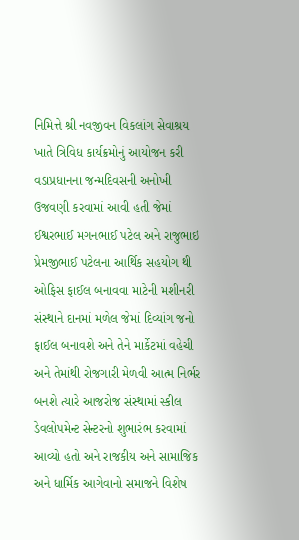નિમિત્તે શ્રી નવજીવન વિકલાંગ સેવાશ્રય ખાતે ત્રિવિધ કાર્યક્રમોનું આયોજન કરી વડાપ્રધાનના જન્મદિવસની અનોખી ઉજવણી કરવામાં આવી હતી જેમાં ઈશ્વરભાઈ મગનભાઈ પટેલ અને રાજુભાઇ પ્રેમજીભાઈ પટેલના આર્થિક સહયોગ થી ઓફિસ ફાઈલ બનાવવા માટેની મશીનરી સંસ્થાને દાનમાં મળેલ જેમાં દિવ્યાંગ જનો ફાઈલ બનાવશે અને તેને માર્કેટમાં વહેચી અને તેમાંથી રોજગારી મેળવી આત્મ નિર્ભર બનશે ત્યારે આજરોજ સંસ્થામાં સ્કીલ ડેવલોપમેન્ટ સેન્ટરનો શુભારંભ કરવામાં આવ્યો હતો અને રાજકીય અને સામાજિક અને ધાર્મિક આગેવાનો સમાજને વિશેષ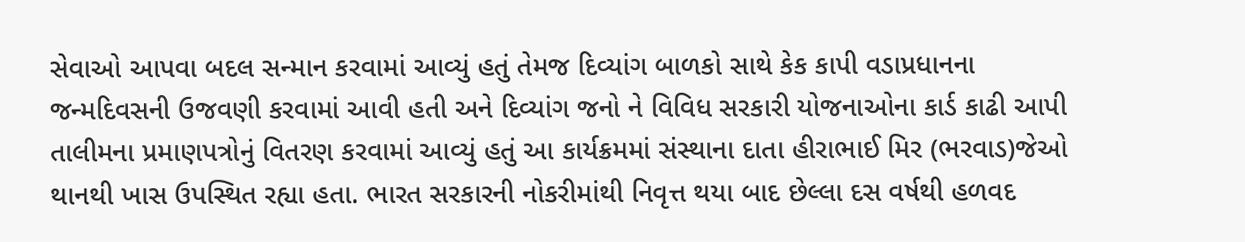સેવાઓ આપવા બદલ સન્માન કરવામાં આવ્યું હતું તેમજ દિવ્યાંગ બાળકો સાથે કેક કાપી વડાપ્રધાનના જન્મદિવસની ઉજવણી કરવામાં આવી હતી અને દિવ્યાંગ જનો ને વિવિધ સરકારી યોજનાઓના કાર્ડ કાઢી આપી તાલીમના પ્રમાણપત્રોનું વિતરણ કરવામાં આવ્યું હતું આ કાર્યક્રમમાં સંસ્થાના દાતા હીરાભાઈ મિર (ભરવાડ)જેઓ થાનથી ખાસ ઉપસ્થિત રહ્યા હતા. ભારત સરકારની નોકરીમાંથી નિવૃત્ત થયા બાદ છેલ્લા દસ વર્ષથી હળવદ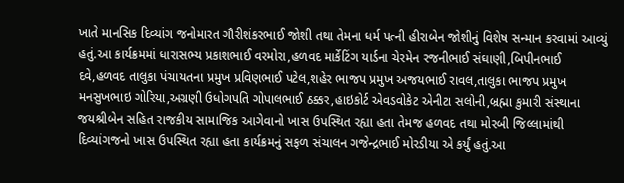ખાતે માનસિક દિવ્યાંગ જનોમારત ગૌરીશંકરભાઈ જોશી તથા તેમના ધર્મ પત્ની હીરાબેન જોશીનું વિશેષ સન્માન કરવામાં આવ્યું હતું.આ કાર્યક્રમમાં ધારાસભ્ય પ્રકાશભાઈ વરમોરા,હળવદ માર્કેટિંગ યાર્ડના ચેરમેન રજનીભાઈ સંઘાણી,બિપીનભાઈ દવે,હળવદ તાલુકા પંચાયતના પ્રમુખ પ્રવિણભાઈ પટેલ,શહેર ભાજપ પ્રમુખ અજયભાઈ રાવલ,તાલુકા ભાજપ પ્રમુખ મનસુખભાઇ ગોરિયા,અગ્રણી ઉધોગપતિ ગોપાલભાઈ ઠક્કર,હાઇકોર્ટ એવડવોકેટ એનીટા સલોની,બ્રહ્મા કુમારી સંસ્થાના જયશ્રીબેન સહિત રાજકીય સામાજિક આગેવાનો ખાસ ઉપસ્થિત રહ્યા હતા તેમજ હળવદ તથા મોરબી જિલ્લામાંથી દિવ્યાંગજનો ખાસ ઉપસ્થિત રહ્યા હતા કાર્યક્રમનું સફળ સંચાલન ગજેન્દ્રભાઈ મોરડીયા એ કર્યું હતું.આ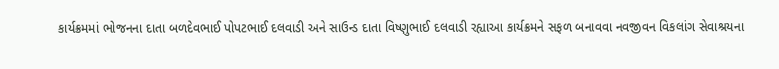કાર્યક્રમમાં ભોજનના દાતા બળદેવભાઈ પોપટભાઈ દલવાડી અને સાઉન્ડ દાતા વિષ્ણુભાઈ દલવાડી રહ્યાઆ કાર્યક્રમને સફળ બનાવવા નવજીવન વિકલાંગ સેવાશ્રયના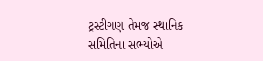ટ્રસ્ટીગણ તેમજ સ્થાનિક સમિતિના સભ્યોએ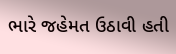ભારે જહેમત ઉઠાવી હતી